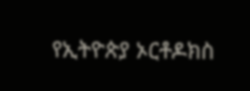የኢትዮጵያ ኦርቶዶክስ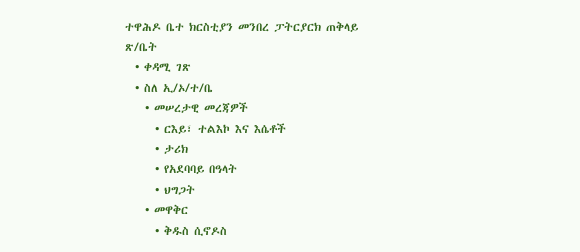ተዋሕዶ ቤተ ክርስቲያን መንበረ ፓትርያርክ ጠቅላይ ጽ/ቤት
  • ቀዳሚ ገጽ
  • ስለ ኢ/ኦ/ተ/ቤ
    • መሠረታዊ መረጃዎች
      • ርእይ፣ ተልእኮ እና እሴቶች
      • ታሪክ
      • የአደባባይ በዓላት
      • ህግጋት
    • መዋቅር
      • ቅዱስ ሲኖዶስ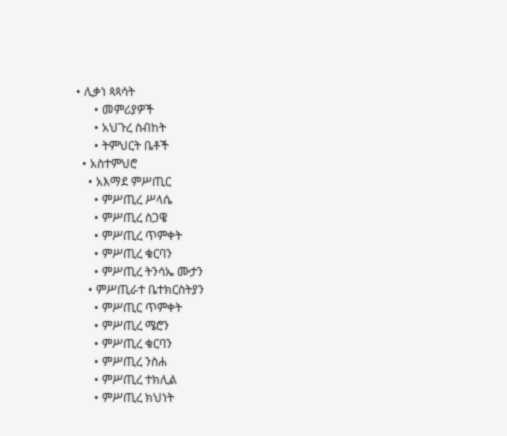• ሊቃነ ጳጳሳት
      • መምሪያዎች
      • አህጉረ ስብከት
      • ትምህርት ቤቶች
  • አስተምህሮ
    • አእማደ ምሥጢር
      • ምሥጢረ ሥላሴ
      • ምሥጢረ ስጋዌ
      • ምሥጢረ ጥምቀት
      • ምሥጢረ ቁርባን
      • ምሥጢረ ትንሳኤ ሙታን
    • ምሥጢራተ ቤተክርስትያን
      • ምሥጢር ጥምቀት
      • ምሥጢረ ሜሮን
      • ምሥጢረ ቁርባን
      • ምሥጢረ ንስሐ
      • ምሥጢረ ተክሊል
      • ምሥጢረ ክህነት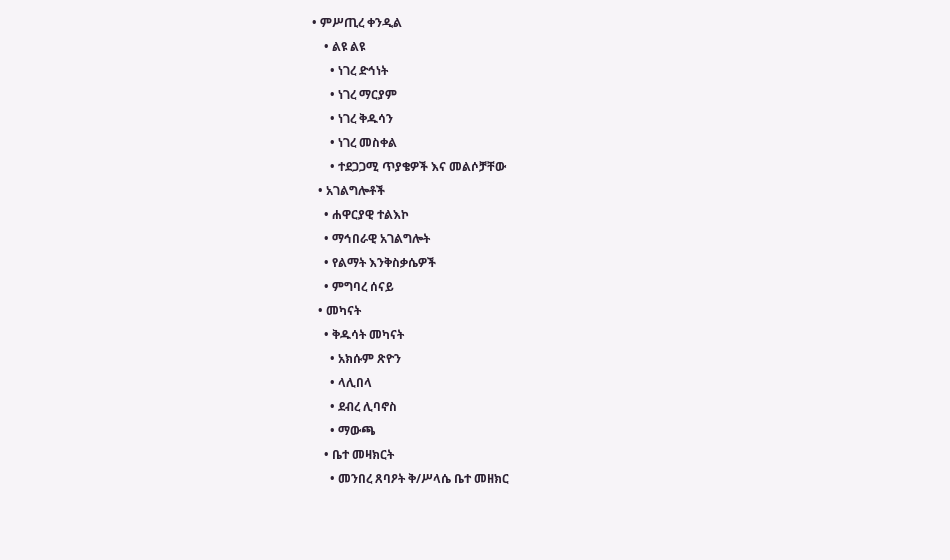• ምሥጢረ ቀንዲል
    • ልዩ ልዩ
      • ነገረ ድኅነት
      • ነገረ ማርያም
      • ነገረ ቅዱሳን
      • ነገረ መስቀል
      • ተደጋጋሚ ጥያቄዎች እና መልሶቻቸው
  • አገልግሎቶች
    • ሐዋርያዊ ተልእኮ
    • ማኅበራዊ አገልግሎት
    • የልማት እንቅስቃሴዎች
    • ምግባረ ሰናይ
  • መካናት
    • ቅዱሳት መካናት
      • አክሱም ጽዮን
      • ላሊበላ
      • ደብረ ሊባኖስ
      • ማውጫ
    • ቤተ መዛክርት
      • መንበረ ጸባዖት ቅ/ሥላሴ ቤተ መዘክር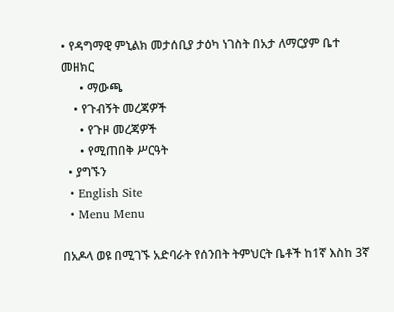• የዳግማዊ ምኒልክ መታሰቢያ ታዕካ ነገስት በአታ ለማርያም ቤተ መዘክር
      • ማውጫ
    • የጉብኝት መረጃዎች
      • የጉዞ መረጃዎች
      • የሚጠበቅ ሥርዓት
  • ያግኙን
  • English Site
  • Menu Menu

በአዶላ ወዩ በሚገኙ አድባራት የሰንበት ትምህርት ቤቶች ከ1ኛ እስከ 3ኛ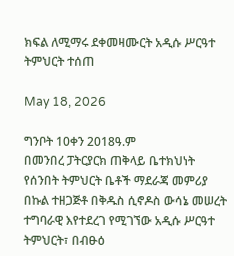ክፍል ለሚማሩ ደቀመዛሙርት አዲሱ ሥርዓተ ትምህርት ተሰጠ

May 18, 2026

ግንቦት 10ቀን 2018ዓ.ም
በመንበረ ፓትርያርክ ጠቅላይ ቤተክህነት የሰንበት ትምህርት ቤቶች ማደራጃ መምሪያ በኩል ተዘጋጅቶ በቅዱስ ሲኖዶስ ውሳኔ መሠረት ተግባራዊ እየተደረገ የሚገኘው አዲሱ ሥርዓተ ትምህርት፣ በብፁዕ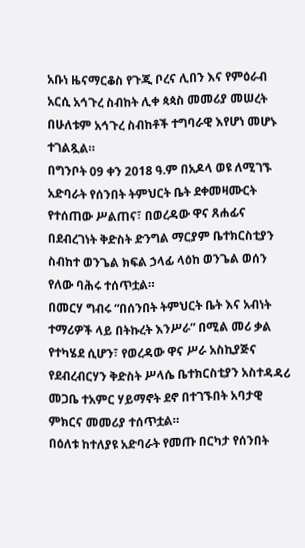አቡነ ዜናማርቆስ የጉጂ ቦረና ሊበን እና የምዕራብ አርሲ አኅጉረ ስብከት ሊቀ ጳጳስ መመሪያ መሠረት በሁለቱም አኅጉረ ስብከቶች ተግባራዊ እየሆነ መሆኑ ተገልጿል።
በግንቦት 09 ቀን 2018 ዓ.ም በአዶላ ወዩ ለሚገኙ አድባራት የሰንበት ትምህርት ቤት ደቀመዛሙርት የተሰጠው ሥልጠና፣ በወረዳው ዋና ጸሐፊና በደብረገነት ቅድስት ድንግል ማርያም ቤተክርስቲያን ስብከተ ወንጌል ክፍል ኃላፊ ላዕከ ወንጌል ወሰን የለው ባሕሩ ተሰጥቷል።
በመርሃ ግብሩ “በሰንበት ትምህርት ቤት እና አብነት ተማሪዎች ላይ በትኩረት እንሥራ” በሚል መሪ ቃል የተካሄደ ሲሆን፣ የወረዳው ዋና ሥራ አስኪያጅና የደብረብርሃን ቅድስት ሥላሴ ቤተክርስቲያን አስተዳዳሪ መጋቤ ተአምር ሃይማኖት ደኖ በተገኙበት አባታዊ ምክርና መመሪያ ተሰጥቷል።
በዕለቱ ከተለያዩ አድባራት የመጡ በርካታ የሰንበት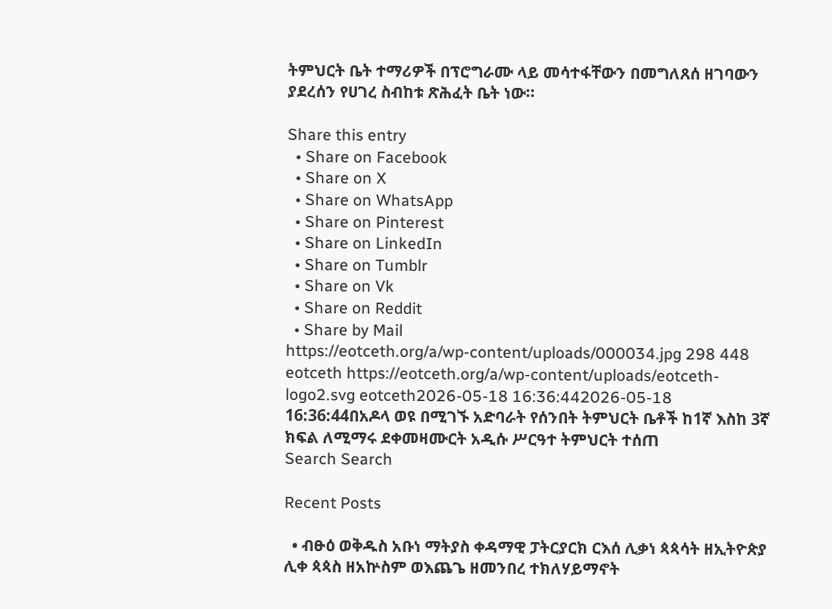ትምህርት ቤት ተማሪዎች በፕሮግራሙ ላይ መሳተፋቸውን በመግለጸሰ ዘገባውን ያደረሰን የሀገረ ስብከቱ ጽሕፈት ቤት ነው።

Share this entry
  • Share on Facebook
  • Share on X
  • Share on WhatsApp
  • Share on Pinterest
  • Share on LinkedIn
  • Share on Tumblr
  • Share on Vk
  • Share on Reddit
  • Share by Mail
https://eotceth.org/a/wp-content/uploads/000034.jpg 298 448 eotceth https://eotceth.org/a/wp-content/uploads/eotceth-logo2.svg eotceth2026-05-18 16:36:442026-05-18 16:36:44በአዶላ ወዩ በሚገኙ አድባራት የሰንበት ትምህርት ቤቶች ከ1ኛ እስከ 3ኛ ክፍል ለሚማሩ ደቀመዛሙርት አዲሱ ሥርዓተ ትምህርት ተሰጠ
Search Search

Recent Posts

  • ብፁዕ ወቅዱስ አቡነ ማትያስ ቀዳማዊ ፓትርያርክ ርእሰ ሊቃነ ጳጳሳት ዘኢትዮጵያ ሊቀ ጳጳስ ዘአኵስም ወእጨጌ ዘመንበረ ተክለሃይማኖት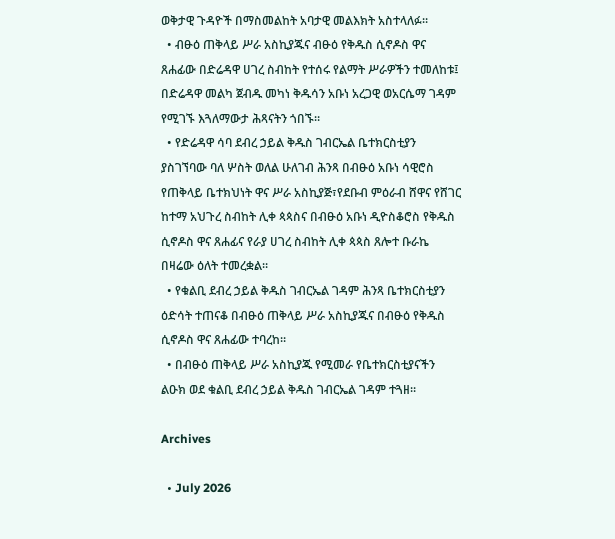ወቅታዊ ጉዳዮች በማስመልከት አባታዊ መልእክት አስተላለፉ።
  • ብፁዕ ጠቅላይ ሥራ አስኪያጁና ብፁዕ የቅዱስ ሲኖዶስ ዋና ጸሐፊው በድሬዳዋ ሀገረ ስብከት የተሰሩ የልማት ሥራዎችን ተመለከቱ፤ በድሬዳዋ መልካ ጀብዱ መካነ ቅዱሳን አቡነ አረጋዊ ወአርሴማ ገዳም የሚገኙ እጓለማውታ ሕጻናትን ጎበኙ።
  • የድሬዳዋ ሳባ ደብረ ኃይል ቅዱስ ገብርኤል ቤተክርስቲያን ያስገኘባው ባለ ሦስት ወለል ሁለገብ ሕንጻ በብፁዕ አቡነ ሳዊሮስ የጠቅላይ ቤተክህነት ዋና ሥራ አስኪያጅ፣የደቡብ ምዕራብ ሸዋና የሸገር ከተማ አህጉረ ስብከት ሊቀ ጳጳስና በብፁዕ አቡነ ዲዮስቆሮስ የቅዱስ ሲኖዶስ ዋና ጸሐፊና የራያ ሀገረ ስብከት ሊቀ ጳጳስ ጸሎተ ቡራኬ በዛሬው ዕለት ተመረቋል።
  • የቁልቢ ደብረ ኃይል ቅዱስ ገብርኤል ገዳም ሕንጻ ቤተክርስቲያን ዕድሳት ተጠናቆ በብፁዕ ጠቅላይ ሥራ አስኪያጁና በብፁዕ የቅዱስ ሲኖዶስ ዋና ጸሐፊው ተባረከ።
  • በብፁዕ ጠቅላይ ሥራ አስኪያጁ የሚመራ የቤተክርስቲያናችን ልዑክ ወደ ቁልቢ ደብረ ኃይል ቅዱስ ገብርኤል ገዳም ተጓዘ።

Archives

  • July 2026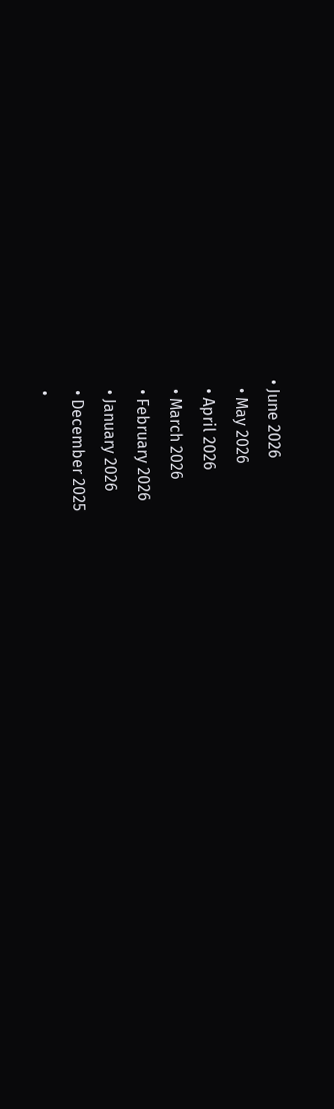• June 2026
  • May 2026
  • April 2026
  • March 2026
  • February 2026
  • January 2026
  • December 2025
  •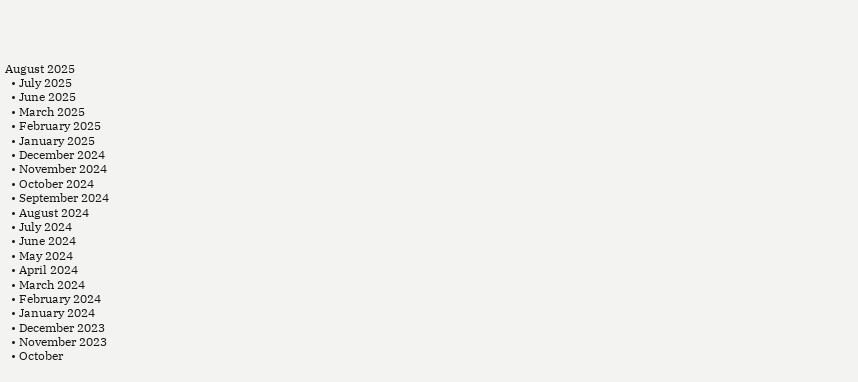August 2025
  • July 2025
  • June 2025
  • March 2025
  • February 2025
  • January 2025
  • December 2024
  • November 2024
  • October 2024
  • September 2024
  • August 2024
  • July 2024
  • June 2024
  • May 2024
  • April 2024
  • March 2024
  • February 2024
  • January 2024
  • December 2023
  • November 2023
  • October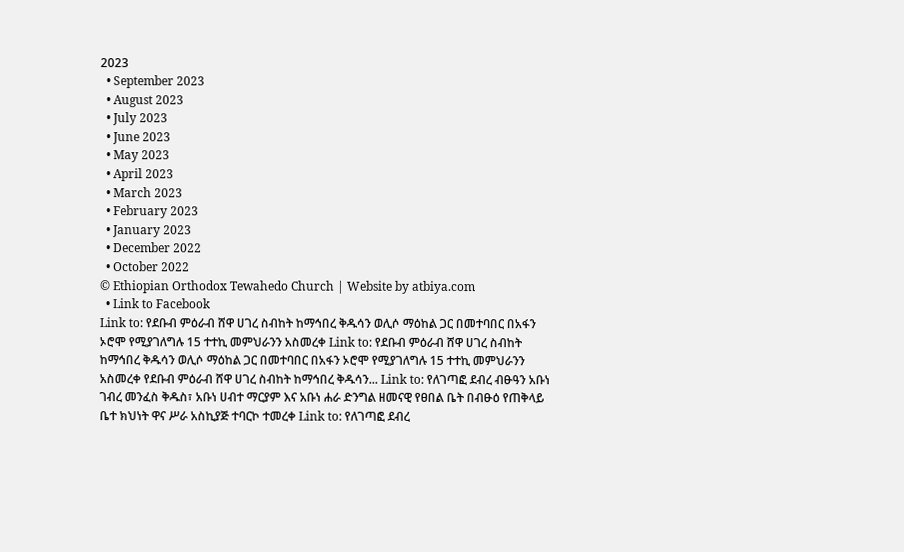2023
  • September 2023
  • August 2023
  • July 2023
  • June 2023
  • May 2023
  • April 2023
  • March 2023
  • February 2023
  • January 2023
  • December 2022
  • October 2022
© Ethiopian Orthodox Tewahedo Church | Website by atbiya.com
  • Link to Facebook
Link to: የደቡብ ምዕራብ ሸዋ ሀገረ ስብከት ከማኅበረ ቅዱሳን ወሊሶ ማዕከል ጋር በመተባበር በአፋን ኦሮሞ የሚያገለግሉ 15 ተተኪ መምህራንን አስመረቀ Link to: የደቡብ ምዕራብ ሸዋ ሀገረ ስብከት ከማኅበረ ቅዱሳን ወሊሶ ማዕከል ጋር በመተባበር በአፋን ኦሮሞ የሚያገለግሉ 15 ተተኪ መምህራንን አስመረቀ የደቡብ ምዕራብ ሸዋ ሀገረ ስብከት ከማኅበረ ቅዱሳን... Link to: የለገጣፎ ደብረ ብፁዓን አቡነ ገብረ መንፈስ ቅዱስ፣ አቡነ ሀብተ ማርያም እና አቡነ ሐራ ድንግል ዘመናዊ የፀበል ቤት በብፁዕ የጠቅላይ ቤተ ክህነት ዋና ሥራ አስኪያጅ ተባርኮ ተመረቀ Link to: የለገጣፎ ደብረ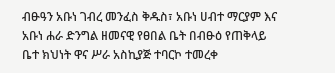ብፁዓን አቡነ ገብረ መንፈስ ቅዱስ፣ አቡነ ሀብተ ማርያም እና አቡነ ሐራ ድንግል ዘመናዊ የፀበል ቤት በብፁዕ የጠቅላይ ቤተ ክህነት ዋና ሥራ አስኪያጅ ተባርኮ ተመረቀ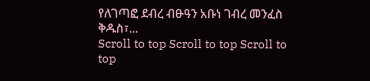የለገጣፎ ደብረ ብፁዓን አቡነ ገብረ መንፈስ ቅዱስ፣...
Scroll to top Scroll to top Scroll to top